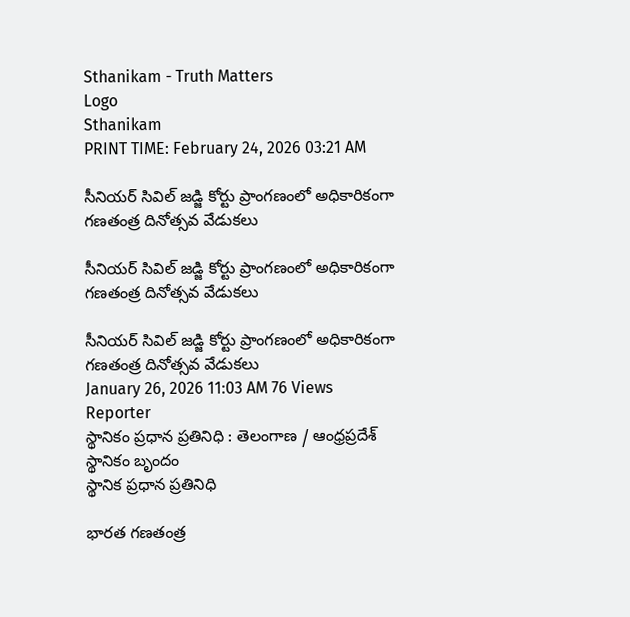Sthanikam - Truth Matters
Logo
Sthanikam
PRINT TIME: February 24, 2026 03:21 AM

సీనియర్ సివిల్ జడ్జి కోర్టు ప్రాంగణంలో అధికారికంగా గణతంత్ర దినోత్సవ వేడుకలు

సీనియర్ సివిల్ జడ్జి కోర్టు ప్రాంగణంలో అధికారికంగా గణతంత్ర దినోత్సవ వేడుకలు

సీనియర్ సివిల్ జడ్జి కోర్టు ప్రాంగణంలో అధికారికంగా గణతంత్ర దినోత్సవ వేడుకలు
January 26, 2026 11:03 AM 76 Views
Reporter
స్థానికం ప్రధాన ప్రతినిధి : తెలంగాణ / ఆంధ్రప్రదేశ్
స్థానికం బృందం
స్థానిక ప్రధాన ప్రతినిధి

భారత గణతంత్ర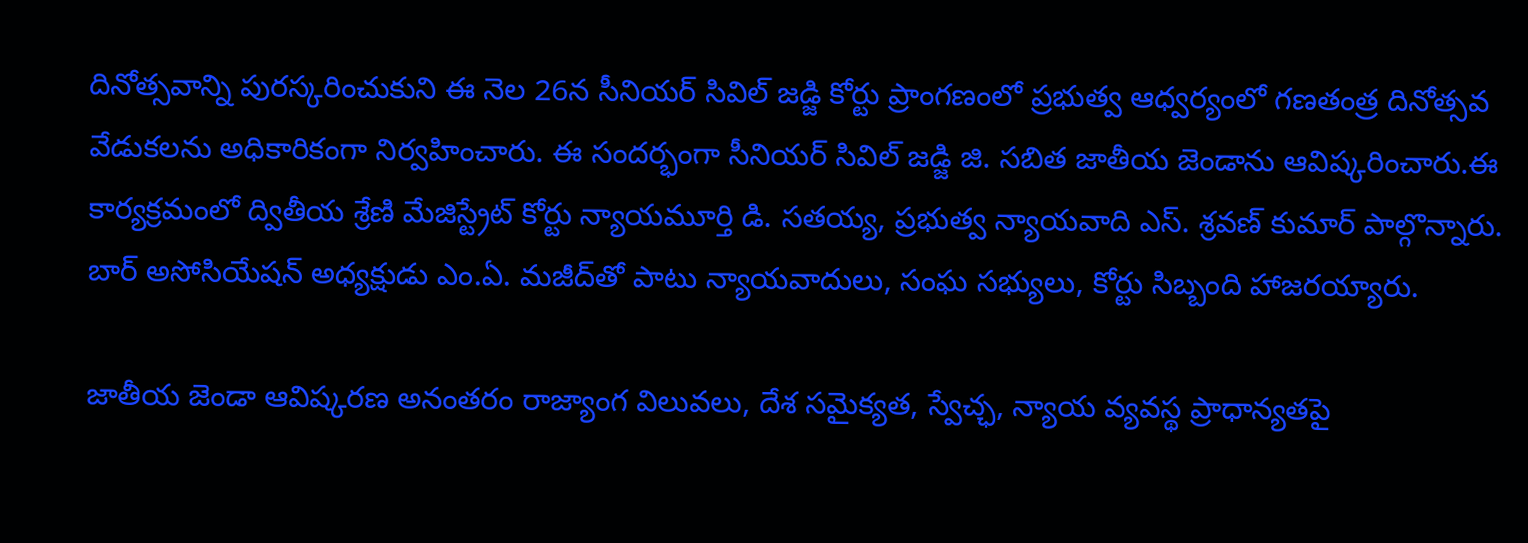దినోత్సవాన్ని పురస్కరించుకుని ఈ నెల 26న సీనియర్ సివిల్ జడ్జి కోర్టు ప్రాంగణంలో ప్రభుత్వ ఆధ్వర్యంలో గణతంత్ర దినోత్సవ వేడుకలను అధికారికంగా నిర్వహించారు. ఈ సందర్భంగా సీనియర్ సివిల్ జడ్జి జి. సబిత జాతీయ జెండాను ఆవిష్కరించారు.ఈ కార్యక్రమంలో ద్వితీయ శ్రేణి మేజిస్ట్రేట్ కోర్టు న్యాయమూర్తి డి. సతయ్య, ప్రభుత్వ న్యాయవాది ఎస్. శ్రవణ్ కుమార్ పాల్గొన్నారు. బార్ అసోసియేషన్ అధ్యక్షుడు ఎం.ఏ. మజీద్‌తో పాటు న్యాయవాదులు, సంఘ సభ్యులు, కోర్టు సిబ్బంది హాజరయ్యారు.

జాతీయ జెండా ఆవిష్కరణ అనంతరం రాజ్యాంగ విలువలు, దేశ సమైక్యత, స్వేచ్ఛ, న్యాయ వ్యవస్థ ప్రాధాన్యతపై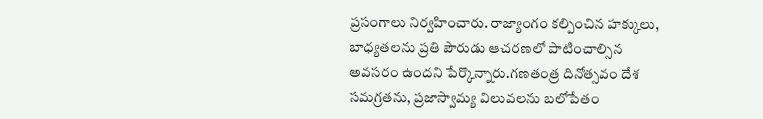ప్రసంగాలు నిర్వహించారు. రాజ్యాంగం కల్పించిన హక్కులు, బాధ్యతలను ప్రతి పౌరుడు ఆచరణలో పాటించాల్సిన అవసరం ఉందని పేర్కొన్నారు.గణతంత్ర దినోత్సవం దేశ సమగ్రతను, ప్రజాస్వామ్య విలువలను బలోపేతం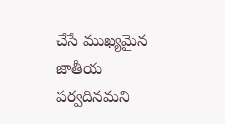చేసే ముఖ్యమైన జాతీయ పర్వదినమని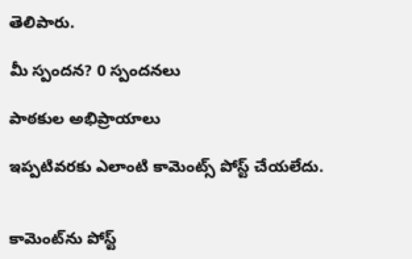తెలిపారు.

మీ స్పందన? 0 స్పందనలు

పాఠకుల అభిప్రాయాలు

ఇప్పటివరకు ఎలాంటి కామెంట్స్ పోస్ట్ చేయలేదు.


కామెంట్‌ను పోస్ట్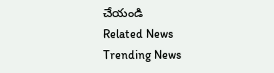చేయండి
Related News
Trending News